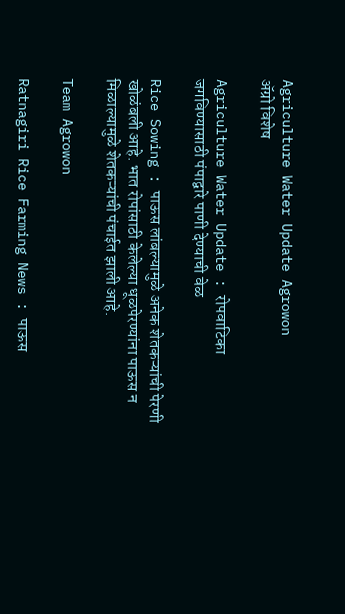Agriculture Water Update Agrowon
ॲग्रो विशेष

Agriculture Water Update : रोपवाटिका जगविण्यासाठी पंपाद्वारे पाणी देण्याची वेळ

Rice Sowing : पाऊस लांबल्यामुळे अनेक शेतकऱ्यांची पेरणी खोळंबली आहे. भात रोपांसाठी केलेल्या धूळपेरण्यांना पाऊस न मिळाल्यामुळे शेतकऱ्यांची पंचाईत झाली आहे.

Team Agrowon

Ratnagiri Rice Farming News : पाऊस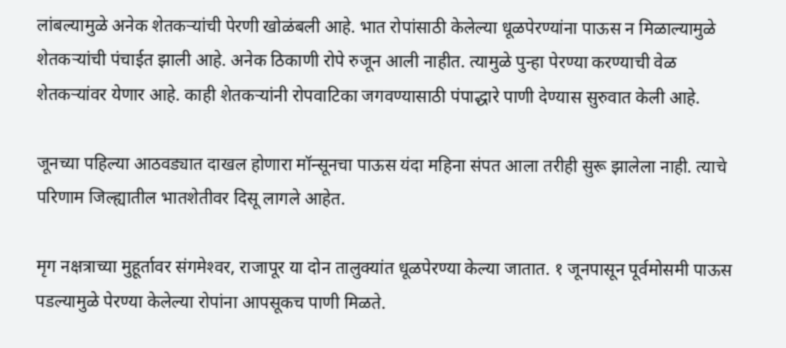लांबल्यामुळे अनेक शेतकऱ्यांची पेरणी खोळंबली आहे. भात रोपांसाठी केलेल्या धूळपेरण्यांना पाऊस न मिळाल्यामुळे शेतकऱ्यांची पंचाईत झाली आहे. अनेक ठिकाणी रोपे रुजून आली नाहीत. त्यामुळे पुन्हा पेरण्या करण्याची वेळ शेतकऱ्यांवर येणार आहे. काही शेतकऱ्यांनी रोपवाटिका जगवण्यासाठी पंपाद्धारे पाणी देण्यास सुरुवात केली आहे.

जूनच्या पहिल्या आठवड्यात दाखल होणारा मॉन्सूनचा पाऊस यंदा महिना संपत आला तरीही सुरू झालेला नाही. त्याचे परिणाम जिल्ह्यातील भातशेतीवर दिसू लागले आहेत.

मृग नक्षत्राच्या मुहूर्तावर संगमेश्‍वर, राजापूर या दोन तालुक्यांत धूळपेरण्या केल्या जातात. १ जूनपासून पूर्वमोसमी पाऊस पडल्यामुळे पेरण्या केलेल्या रोपांना आपसूकच पाणी मिळते.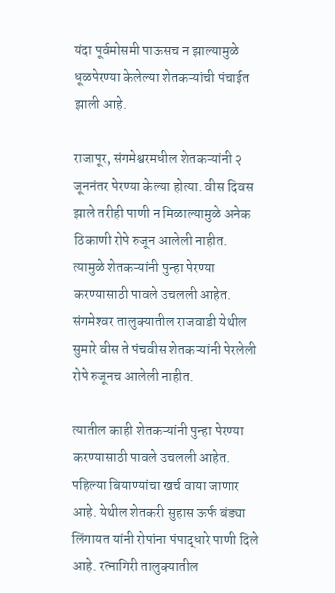यंदा पूर्वमोसमी पाऊसच न झाल्यामुळे धूळपेरण्या केलेल्या शेतकऱ्यांची पंचाईत झाली आहे.

राजापूर, संगमेश्वरमधील शेतकऱ्यांनी २ जूननंतर पेरण्या केल्या होत्या. वीस दिवस झाले तरीही पाणी न मिळाल्यामुळे अनेक ठिकाणी रोपे रुजून आलेली नाहीत. त्यामुळे शेतकऱ्यांनी पुन्हा पेरण्या करण्यासाठी पावले उचलली आहेत. संगमेश्‍वर तालुक्यातील राजवाडी येथील सुमारे वीस ते पंचवीस शेतकऱ्यांनी पेरलेली रोपे रुजूनच आलेली नाहीत.

त्यातील काही शेतकऱ्यांनी पुन्हा पेरण्या करण्यासाठी पावले उचलली आहेत. पहिल्या बियाण्यांचा खर्च वाया जाणार आहे. येथील शेतकरी सुहास ऊर्फ बंड्या लिंगायत यांनी रोपांना पंपाद्धारे पाणी दिले आहे. रत्नागिरी तालुक्यातील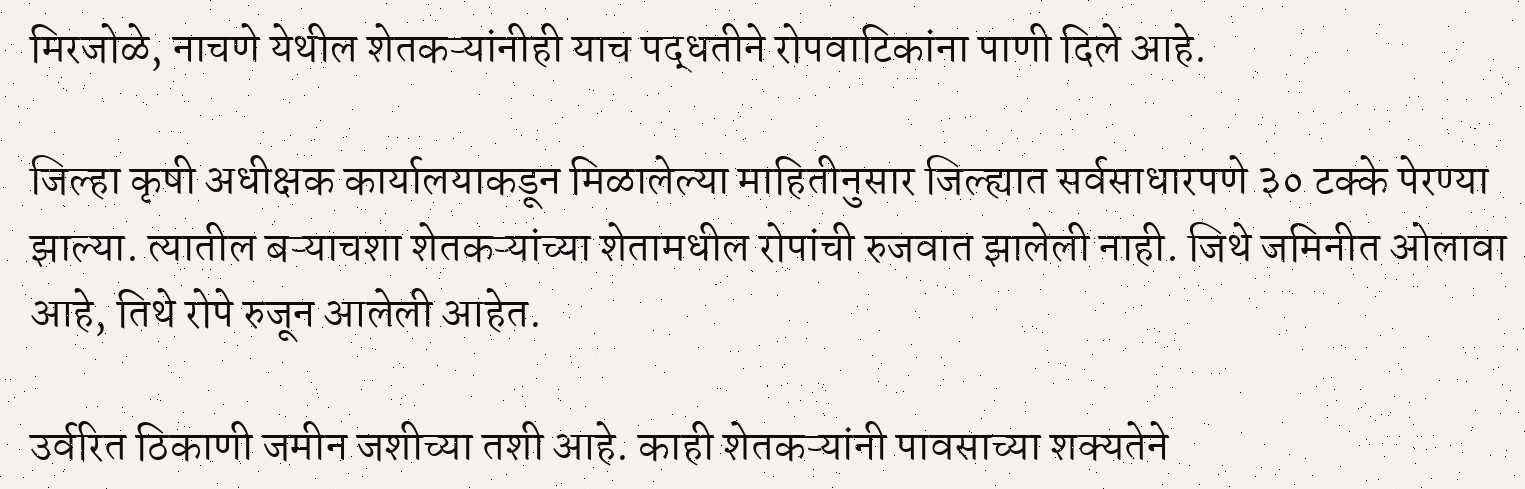मिरजोळे, नाचणे येथील शेतकऱ्यांनीही याच पद्धतीने रोपवाटिकांना पाणी दिले आहे.

जिल्हा कृषी अधीक्षक कार्यालयाकडून मिळालेल्या माहितीनुसार जिल्ह्यात सर्वसाधारपणे ३० टक्के पेरण्या झाल्या. त्यातील बऱ्याचशा शेतकऱ्यांच्या शेतामधील रोपांची रुजवात झालेली नाही. जिथे जमिनीत ओलावा आहे, तिथे रोपे रुजून आलेली आहेत.

उर्वरित ठिकाणी जमीन जशीच्या तशी आहे. काही शेतकऱ्यांनी पावसाच्या शक्यतेने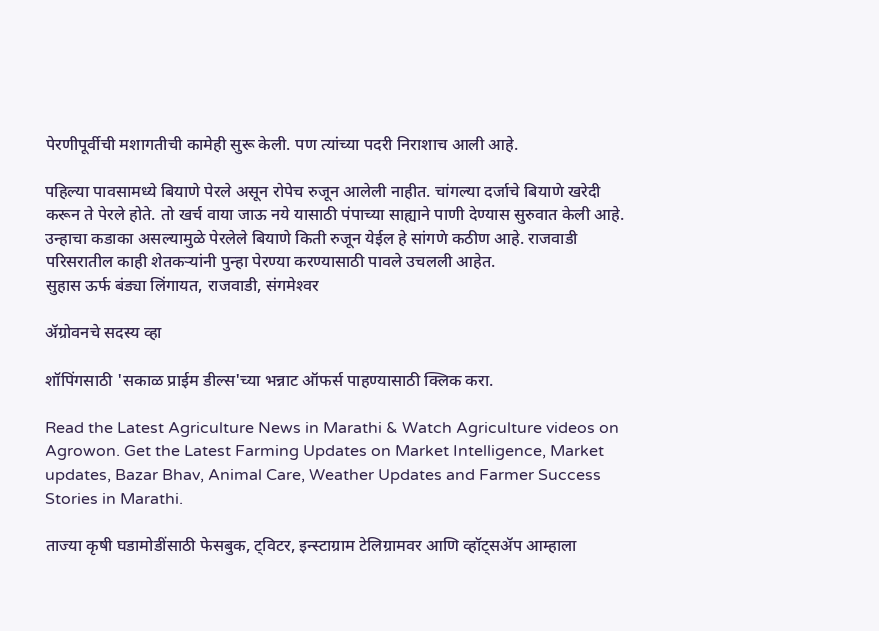पेरणीपूर्वीची मशागतीची कामेही सुरू केली. पण त्यांच्या पदरी निराशाच आली आहे.

पहिल्या पावसामध्ये बियाणे पेरले असून रोपेच रुजून आलेली नाहीत. चांगल्या दर्जाचे बियाणे खरेदी करून ते पेरले होते. तो खर्च वाया जाऊ नये यासाठी पंपाच्या साह्याने पाणी देण्यास सुरुवात केली आहे. उन्हाचा कडाका असल्यामुळे पेरलेले बियाणे किती रुजून येईल हे सांगणे कठीण आहे. राजवाडी परिसरातील काही शेतकऱ्यांनी पुन्हा पेरण्या करण्यासाठी पावले उचलली आहेत.
सुहास ऊर्फ बंड्या लिंगायत, राजवाडी, संगमेश्‍वर

ॲग्रोवनचे सदस्य व्हा

शॉपिंगसाठी 'सकाळ प्राईम डील्स'च्या भन्नाट ऑफर्स पाहण्यासाठी क्लिक करा.

Read the Latest Agriculture News in Marathi & Watch Agriculture videos on Agrowon. Get the Latest Farming Updates on Market Intelligence, Market updates, Bazar Bhav, Animal Care, Weather Updates and Farmer Success Stories in Marathi.

ताज्या कृषी घडामोडींसाठी फेसबुक, ट्विटर, इन्स्टाग्राम टेलिग्रामवर आणि व्हॉट्सॲप आम्हाला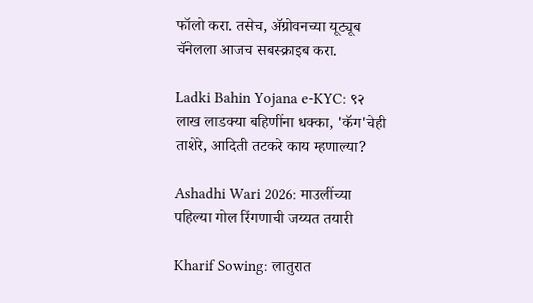फॉलो करा. तसेच, ॲग्रोवनच्या यूट्यूब चॅनेलला आजच सबस्क्राइब करा.

Ladki Bahin Yojana e-KYC: ९२ लाख लाडक्या बहिणींना धक्का, 'कॅग'चेही ताशेरे, आदिती तटकरे काय म्हणाल्या?

Ashadhi Wari 2026: माउलींच्या पहिल्या गोल रिंगणाची जय्यत तयारी

Kharif Sowing: लातुरात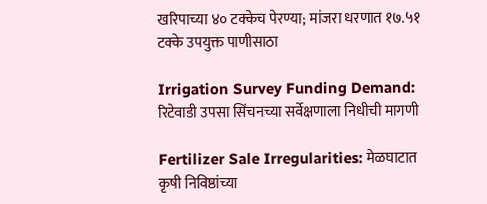खरिपाच्या ४० टक्केच पेरण्या; मांजरा धरणात १७.५१ टक्के उपयुक्त पाणीसाठा

Irrigation Survey Funding Demand: रिटेवाडी उपसा सिंचनच्या सर्वेक्षणाला निधीची मागणी

Fertilizer Sale Irregularities: मेळघाटात कृषी निविष्ठांच्या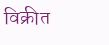विक्रीत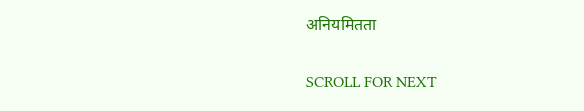अनियमितता

SCROLL FOR NEXT